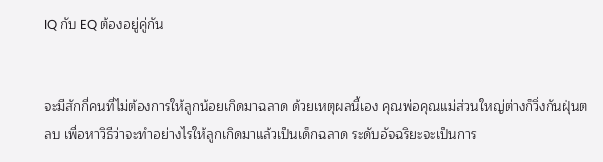IQ กับ EQ ต้องอยู่คู่กัน


จะมีสักกี่คนที่ไม่ต้องการให้ลูกน้อยเกิดมาฉลาด ด้วยเหตุผลนี้เอง คุณพ่อคุณแม่ส่วนใหญ่ต่างก็วิ่งกันฝุ่นตลบ เพื่อหาวิธีว่าจะทำอย่างไรให้ลูกเกิดมาแล้วเป็นเด็กฉลาด ระดับอัจฉริยะจะเป็นการ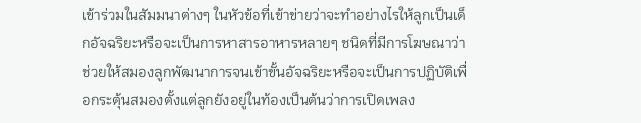เข้าร่วมในสัมมนาต่างๆ ในหัวข้อที่เข้าข่ายว่าจะทำอย่างไรให้ลูกเป็นเด็กอัจฉริยะหรือจะเป็นการหาสารอาหารหลายๆ ชนิดที่มีการโฆษณาว่าช่วยให้สมองลูกพัฒนาการจนเข้าขั้นอัจฉริยะหรือจะเป็นการปฏิบัติเพื่อกระตุ้นสมองตั้งแต่ลูกยังอยู่ในท้องเป็นต้นว่าการเปิดเพลง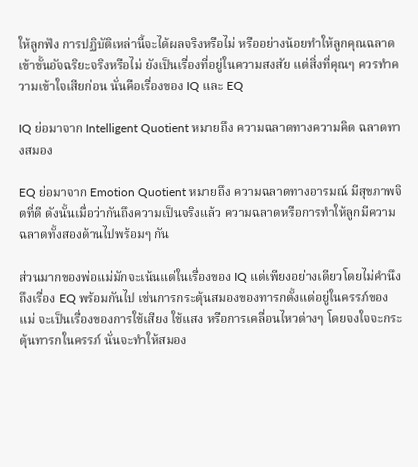ให้ลูกฟัง การปฏิบัติเหล่านี้จะได้ผลจริงหรือไม่ หรืออย่างน้อยทำให้ลูกคุณฉลาดเข้าขั้นอัจฉริยะจริงหรือไม่ ยังเป็นเรื่องที่อยู่ในความสงสัย แต่สิ่งที่คุณๆ ควรทำความเข้าใจเสียก่อน นั่นคือเรื่องของ IQ และ EQ

IQ ย่อมาจาก Intelligent Quotient หมายถึง ความฉลาดทางความคิด ฉลาดทางสมอง

EQ ย่อมาจาก Emotion Quotient หมายถึง ความฉลาดทางอารมณ์ มีสุขภาพจิตที่ดี ดังนั้นเมื่อว่ากันถึงความเป็นจริงแล้ว ความฉลาดหรือการทำให้ลูกมีความฉลาดทั้งสองด้านไปพร้อมๆ กัน

ส่วนมากของพ่อแม่มักจะเน้นแต่ในเรื่องของ IQ แต่เพียงอย่างเดียวโดยไม่คำนึงถึงเรื่อง EQ พร้อมกันไป เช่นการกระตุ้นสมองของทารกตั้งแต่อยู่ในครรภ์ของแม่ จะเป็นเรื่องของการใช้เสียง ใช้แสง หรือการเคลื่อนไหวต่างๆ โดยจงใจจะกระตุ้นทารกในครรภ์ นั่นจะทำให้สมอง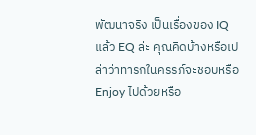พัฒนาจริง เป็นเรื่องของ IQ แล้ว EQ ล่ะ คุณคิดบ้างหรือเปล่าว่าทารกในครรภ์จะชอบหรือ Enjoy ไปด้วยหรือ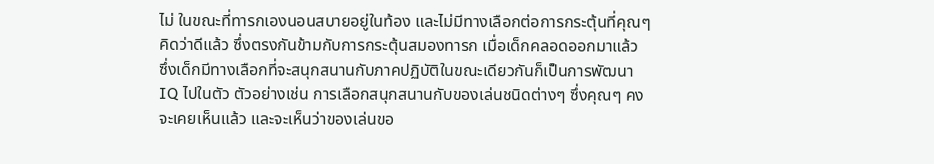ไม่ ในขณะที่ทารกเองนอนสบายอยู่ในท้อง และไม่มีทางเลือกต่อการกระตุ้นที่คุณๆ คิดว่าดีแล้ว ซึ่งตรงกันข้ามกับการกระตุ้นสมองทารก เมื่อเด็กคลอดออกมาแล้ว ซึ่งเด็กมีทางเลือกที่จะสนุกสนานกับภาคปฏิบัติในขณะเดียวกันก็เป็นการพัฒนา IQ ไปในตัว ตัวอย่างเช่น การเลือกสนุกสนานกับของเล่นชนิดต่างๆ ซึ่งคุณๆ คงจะเคยเห็นแล้ว และจะเห็นว่าของเล่นขอ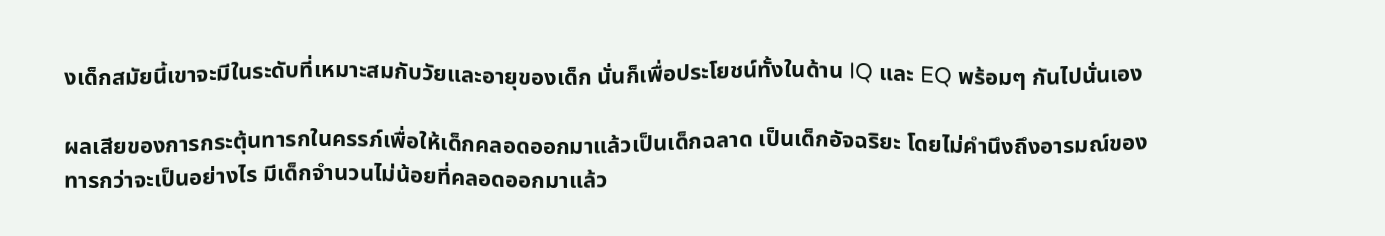งเด็กสมัยนี้เขาจะมีในระดับที่เหมาะสมกับวัยและอายุของเด็ก นั่นก็เพื่อประโยชน์ทั้งในด้าน IQ และ EQ พร้อมๆ กันไปนั่นเอง

ผลเสียของการกระตุ้นทารกในครรภ์เพื่อให้เด็กคลอดออกมาแล้วเป็นเด็กฉลาด เป็นเด็กอัจฉริยะ โดยไม่คำนึงถึงอารมณ์ของทารกว่าจะเป็นอย่างไร มีเด็กจำนวนไม่น้อยที่คลอดออกมาแล้ว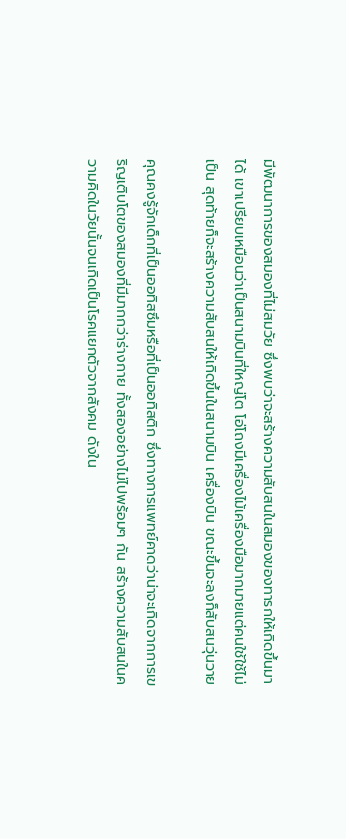มีพัฒนาการของสมองที่ไม่สมวัย ซึ่งพบว่าจะสร้างความสับสนในสมองของทารกให้เกิดขึ้นมาได้ เขาเปรียบเหมือนว่าเป็นสนามบินที่ใหญ่โต โอ่โถงมีเครื่องไม้เครื่องมือมากมายแต่คนใช้ใช้ไม่เป็น สุดท้ายก็จะสร้างความสับสนให้เกิดขึ้นในสนามบิน เครื่องบิน ขณะขึ้นจะลงก็สับสนวุ่นวาย

คุณคงรู้จักเด็กที่เป็นออทิสซึมหรือที่เป็นออทิสติก ซึ่งทางการแพทย์คาดว่าน่าจะเกิดจากการเขริญเติบโตของสมองที่มีมากกว่าร่างกาย ทั้งสองอย่างไม่ไปพร้อมๆ กัน สร้างความสับสนในความคิดในวัยนั้นจนเกิดเป็นโรคแยกตัวจากสังคม ดังใน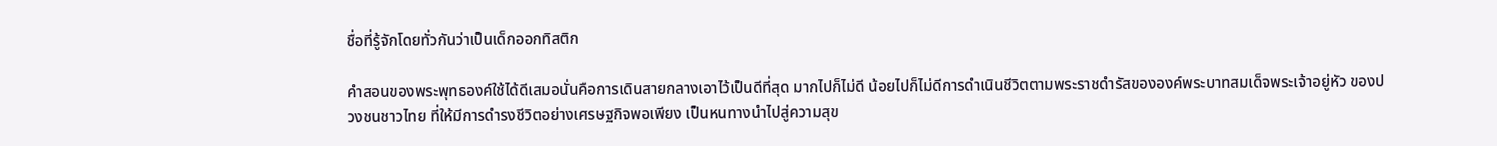ชื่อที่รู้จักโดยทั่วกันว่าเป็นเด็กออกทิสติก

คำสอนของพระพุทธองค์ใช้ได้ดีเสมอนั่นคือการเดินสายกลางเอาไว้เป็นดีที่สุด มากไปก็ไม่ดี น้อยไปก็ไม่ดีการดำเนินชีวิตตามพระราชดำรัสขององค์พระบาทสมเด็จพระเจ้าอยู่หัว ของปวงชนชาวไทย ที่ให้มีการดำรงชีวิตอย่างเศรษฐกิจพอเพียง เป็นหนทางนำไปสู่ความสุข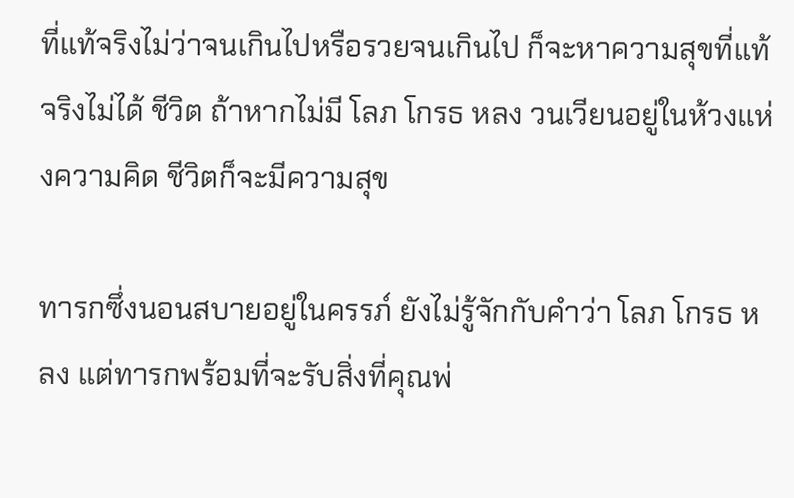ที่แท้จริงไม่ว่าจนเกินไปหรือรวยจนเกินไป ก็จะหาความสุขที่แท้จริงไม่ได้ ชีวิต ถ้าหากไม่มี โลภ โกรธ หลง วนเวียนอยู่ในห้วงแห่งความคิด ชีวิตก็จะมีความสุข

ทารกซึ่งนอนสบายอยู่ในครรภ์ ยังไม่รู้จักกับคำว่า โลภ โกรธ หลง แต่ทารกพร้อมที่จะรับสิ่งที่คุณพ่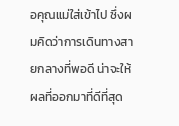อคุณแม่ใส่เข้าไป ซึ่งผมคิดว่าการเดินทางสายกลางที่พอดี น่าจะให้ผลที่ออกมาที่ดีที่สุด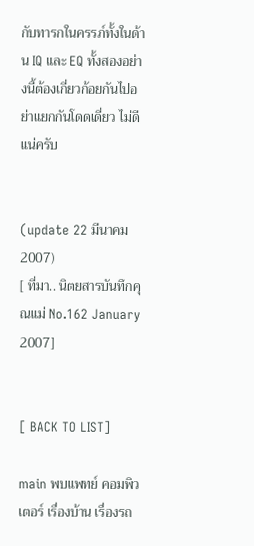กับทารกในครรภ์ทั้งในด้าน IQ และ EQ ทั้งสองอย่างนี้ต้องเกี่ยวก้อยกันไปอย่าแยกกันโดดเดี่ยว ไม่ดีแน่ครับ


(update 22 มีนาคม 2007)
[ ที่มา.. นิตยสารบันทึกคุณแม่ No.162 January 2007]


[ BACK TO LIST]

main พบแพทย์ คอมพิวเตอร์ เรื่องบ้าน เรื่องรถ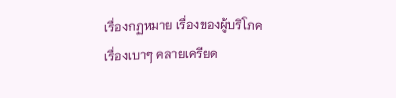เรื่องกฏหมาย เรื่องของผู้บริโภค เรื่องเบาๆ คลายเครียด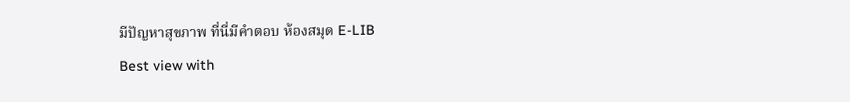มีปัญหาสุขภาพ ที่นี่มีคำตอบ ห้องสมุด E-LIB
Best view with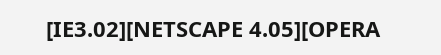[IE3.02][NETSCAPE 4.05][OPERA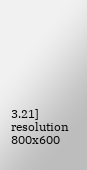3.21] resolution 800x600